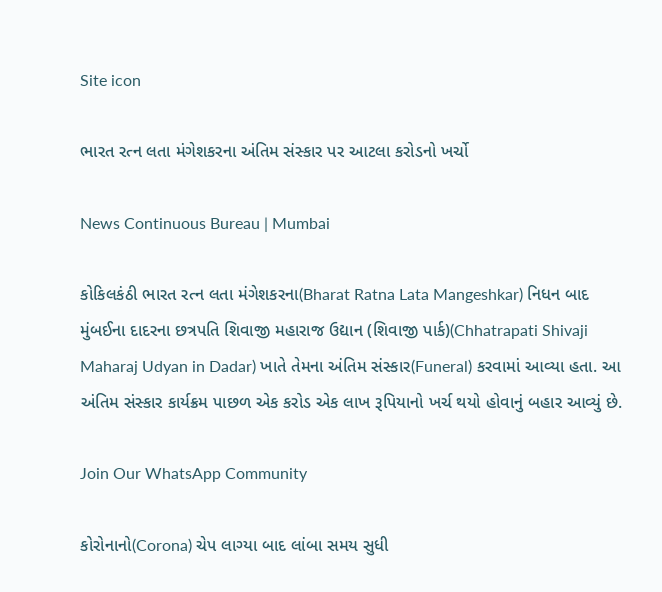Site icon

ભારત રત્ન લતા મંગેશકરના અંતિમ સંસ્કાર પર આટલા કરોડનો ખર્ચો

News Continuous Bureau | Mumbai

કોકિલકંઠી ભારત રત્ન લતા મંગેશકરના(Bharat Ratna Lata Mangeshkar) નિધન બાદ મુંબઈના દાદરના છત્રપતિ શિવાજી મહારાજ ઉદ્યાન (શિવાજી પાર્ક)(Chhatrapati Shivaji Maharaj Udyan in Dadar) ખાતે તેમના અંતિમ સંસ્કાર(Funeral) કરવામાં આવ્યા હતા. આ અંતિમ સંસ્કાર કાર્યક્રમ પાછળ એક કરોડ એક લાખ રૂપિયાનો ખર્ચ થયો હોવાનું બહાર આવ્યું છે.

Join Our WhatsApp Community

કોરોનાનો(Corona) ચેપ લાગ્યા બાદ લાંબા સમય સુધી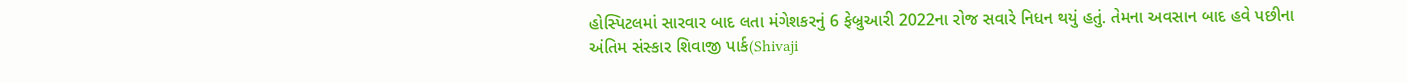હોસ્પિટલમાં સારવાર બાદ લતા મંગેશકરનું 6 ફેબ્રુઆરી 2022ના રોજ સવારે નિધન થયું હતું. તેમના અવસાન બાદ હવે પછીના અંતિમ સંસ્કાર શિવાજી પાર્ક(Shivaji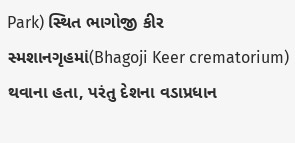Park) સ્થિત ભાગોજી કીર સ્મશાનગૃહમાં(Bhagoji Keer crematorium) થવાના હતા, પરંતુ દેશના વડાપ્રધાન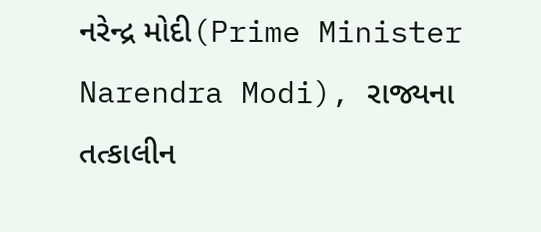નરેન્દ્ર મોદી(Prime Minister Narendra Modi), રાજ્યના તત્કાલીન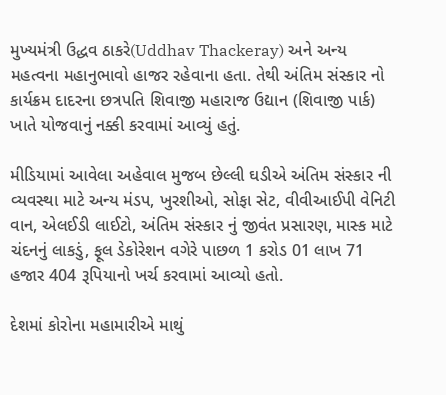મુખ્યમંત્રી ઉદ્ધવ ઠાકરે(Uddhav Thackeray) અને અન્ય મહત્વના મહાનુભાવો હાજર રહેવાના હતા. તેથી અંતિમ સંસ્કાર નો કાર્યક્રમ દાદરના છત્રપતિ શિવાજી મહારાજ ઉદ્યાન (શિવાજી પાર્ક) ખાતે યોજવાનું નક્કી કરવામાં આવ્યું હતું.

મીડિયામાં આવેલા અહેવાલ મુજબ છેલ્લી ઘડીએ અંતિમ સંસ્કાર ની વ્યવસ્થા માટે અન્ય મંડપ, ખુરશીઓ, સોફા સેટ, વીવીઆઈપી વેનિટી વાન, એલઈડી લાઈટો, અંતિમ સંસ્કાર નું જીવંત પ્રસારણ, માસ્ક માટે ચંદનનું લાકડું, ફૂલ ડેકોરેશન વગેરે પાછળ 1 કરોડ 01 લાખ 71 હજાર 404 રૂપિયાનો ખર્ચ કરવામાં આવ્યો હતો.

દેશમાં કોરોના મહામારીએ માથું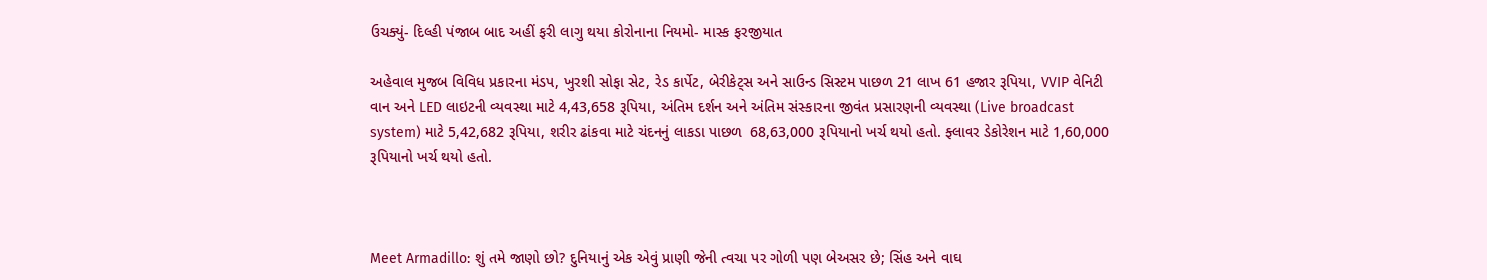ઉચક્યું- દિલ્હી પંજાબ બાદ અહીં ફરી લાગુ થયા કોરોનાના નિયમો- માસ્ક ફરજીયાત

અહેવાલ મુજબ વિવિધ પ્રકારના મંડપ, ખુરશી સોફા સેટ, રેડ કાર્પેટ, બેરીકેટ્સ અને સાઉન્ડ સિસ્ટમ પાછળ 21 લાખ 61 હજાર રૂપિયા, VVIP વેનિટી વાન અને LED લાઇટની વ્યવસ્થા માટે 4,43,658 રૂપિયા, અંતિમ દર્શન અને અંતિમ સંસ્કારના જીવંત પ્રસારણની વ્યવસ્થા (Live broadcast system) માટે 5,42,682 રૂપિયા, શરીર ઢાંકવા માટે ચંદનનું લાકડા પાછળ  68,63,000 રૂપિયાનો ખર્ચ થયો હતો. ફ્લાવર ડેકોરેશન માટે 1,60,000 રૂપિયાનો ખર્ચ થયો હતો.



Meet Armadillo: શું તમે જાણો છો? દુનિયાનું એક એવું પ્રાણી જેની ત્વચા પર ગોળી પણ બેઅસર છે; સિંહ અને વાઘ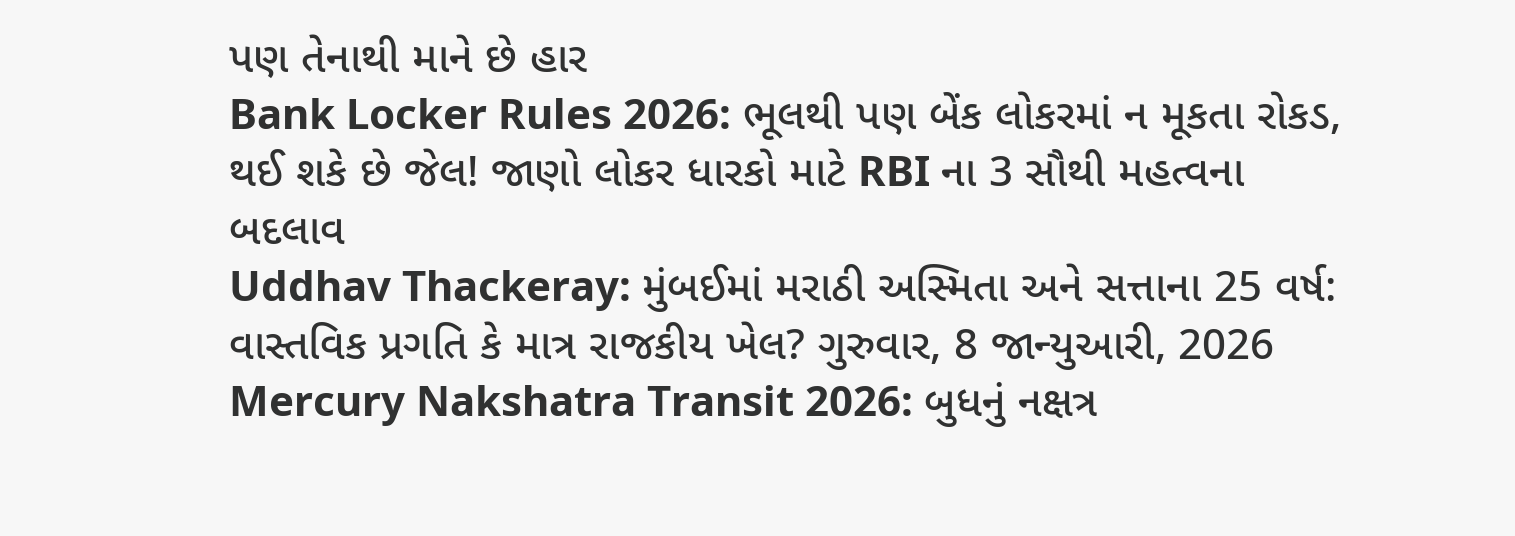પણ તેનાથી માને છે હાર
Bank Locker Rules 2026: ભૂલથી પણ બેંક લોકરમાં ન મૂકતા રોકડ, થઈ શકે છે જેલ! જાણો લોકર ધારકો માટે RBI ના 3 સૌથી મહત્વના બદલાવ
Uddhav Thackeray: મુંબઈમાં મરાઠી અસ્મિતા અને સત્તાના 25 વર્ષ: વાસ્તવિક પ્રગતિ કે માત્ર રાજકીય ખેલ? ગુરુવાર, 8 જાન્યુઆરી, 2026
Mercury Nakshatra Transit 2026: બુધનું નક્ષત્ર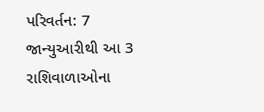પરિવર્તન: 7 જાન્યુઆરીથી આ 3 રાશિવાળાઓના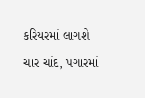કરિયરમાં લાગશે ચાર ચાંદ, પગારમાં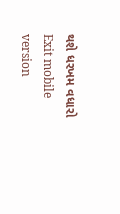થશે ધરખમ વધારો
Exit mobile version